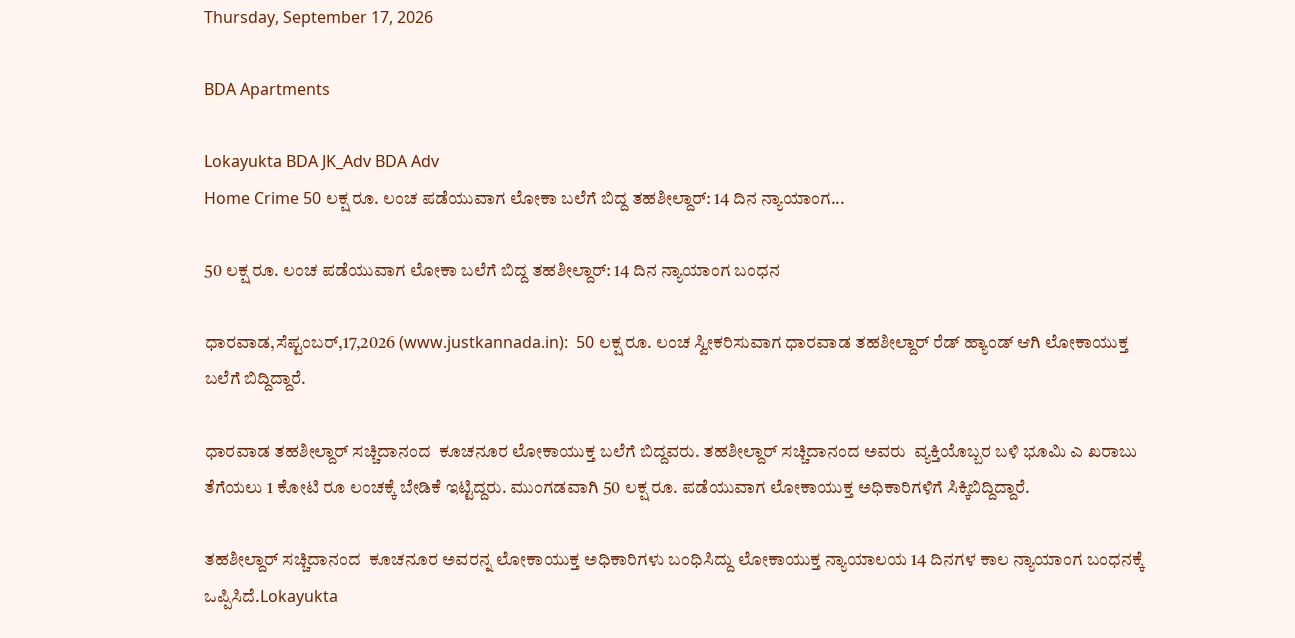Thursday, September 17, 2026

BDA Apartments

Lokayukta BDA JK_Adv BDA Adv
Home Crime 50 ಲಕ್ಷ ರೂ. ಲಂಚ ಪಡೆಯುವಾಗ ಲೋಕಾ ಬಲೆಗೆ ಬಿದ್ದ ತಹಶೀಲ್ದಾರ್: 14 ದಿನ ನ್ಯಾಯಾಂಗ...

50 ಲಕ್ಷ ರೂ. ಲಂಚ ಪಡೆಯುವಾಗ ಲೋಕಾ ಬಲೆಗೆ ಬಿದ್ದ ತಹಶೀಲ್ದಾರ್: 14 ದಿನ ನ್ಯಾಯಾಂಗ ಬಂಧನ

ಧಾರವಾಡ,ಸೆಪ್ಟಂಬರ್,17,2026 (www.justkannada.in):  50 ಲಕ್ಷ ರೂ. ಲಂಚ ಸ್ವೀಕರಿಸುವಾಗ ಧಾರವಾಡ ತಹಶೀಲ್ದಾರ್ ರೆಡ್ ಹ್ಯಾಂಡ್ ಆಗಿ ಲೋಕಾಯುಕ್ತ ಬಲೆಗೆ ಬಿದ್ದಿದ್ದಾರೆ.

ಧಾರವಾಡ ತಹಶೀಲ್ದಾರ್ ಸಚ್ಚಿದಾನಂದ  ಕೂಚನೂರ ಲೋಕಾಯುಕ್ತ ಬಲೆಗೆ ಬಿದ್ದವರು. ತಹಶೀಲ್ದಾರ್ ಸಚ್ಚಿದಾನಂದ ಅವರು  ವ್ಯಕ್ತಿಯೊಬ್ಬರ ಬಳಿ ಭೂಮಿ ಎ ಖರಾಬು ತೆಗೆಯಲು 1 ಕೋಟಿ ರೂ ಲಂಚಕ್ಕೆ ಬೇಡಿಕೆ ಇಟ್ಟಿದ್ದರು. ಮುಂಗಡವಾಗಿ 50 ಲಕ್ಷ ರೂ. ಪಡೆಯುವಾಗ ಲೋಕಾಯುಕ್ತ ಅಧಿಕಾರಿಗಳಿಗೆ ಸಿಕ್ಕಿಬಿದ್ದಿದ್ದಾರೆ.

ತಹಶೀಲ್ದಾರ್ ಸಚ್ಚಿದಾನಂದ  ಕೂಚನೂರ ಅವರನ್ನ ಲೋಕಾಯುಕ್ತ ಅಧಿಕಾರಿಗಳು ಬಂಧಿಸಿದ್ದು ಲೋಕಾಯುಕ್ತ ನ್ಯಾಯಾಲಯ 14 ದಿನಗಳ ಕಾಲ ನ್ಯಾಯಾಂಗ ಬಂಧನಕ್ಕೆ ಒಪ್ಪಿಸಿದೆ.Lokayukta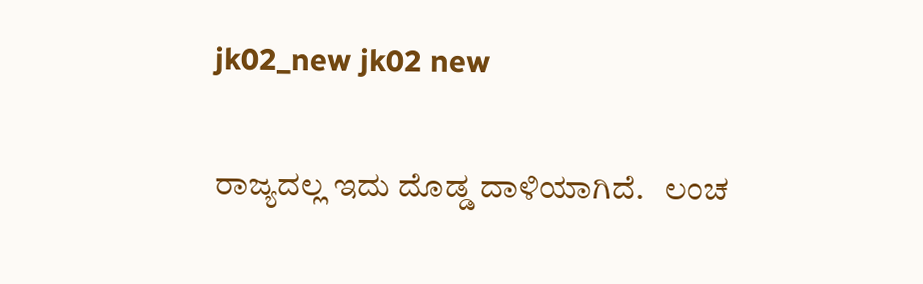jk02_new jk02 new

ರಾಜ್ಯದಲ್ಲ ಇದು ದೊಡ್ಡ ದಾಳಿಯಾಗಿದೆ.   ಲಂಚ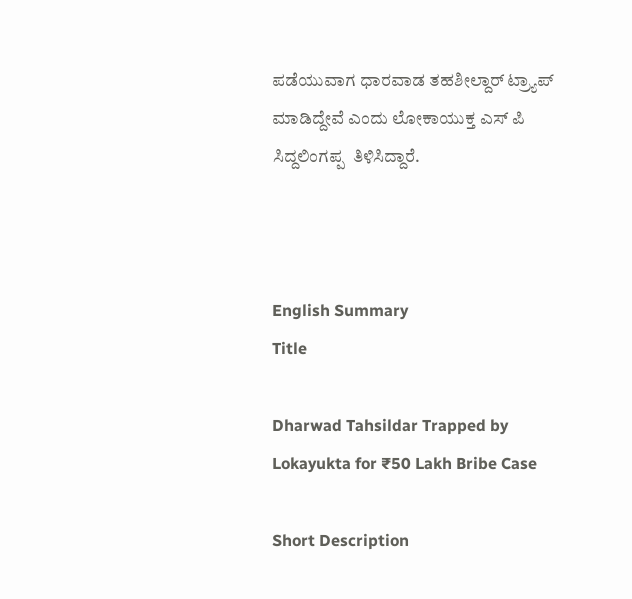ಪಡೆಯುವಾಗ ಧಾರವಾಡ ತಹಶೀಲ್ದಾರ್ ಟ್ರ್ಯಾಪ್ ಮಾಡಿದ್ದೇವೆ ಎಂದು ಲೋಕಾಯುಕ್ತ ಎಸ್ ಪಿ ಸಿದ್ದಲಿಂಗಪ್ಪ  ತಿಳಿಸಿದ್ದಾರೆ.



English Summary
Title

Dharwad Tahsildar Trapped by Lokayukta for ₹50 Lakh Bribe Case

Short Description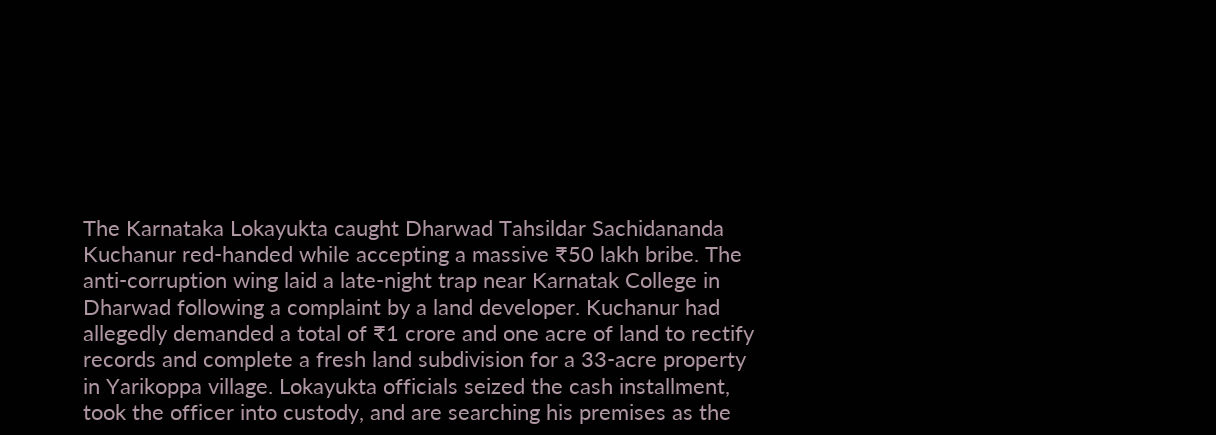The Karnataka Lokayukta caught Dharwad Tahsildar Sachidananda Kuchanur red-handed while accepting a massive ₹50 lakh bribe. The anti-corruption wing laid a late-night trap near Karnatak College in Dharwad following a complaint by a land developer. Kuchanur had allegedly demanded a total of ₹1 crore and one acre of land to rectify records and complete a fresh land subdivision for a 33-acre property in Yarikoppa village. Lokayukta officials seized the cash installment, took the officer into custody, and are searching his premises as the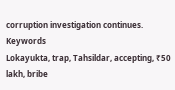corruption investigation continues.
Keywords
Lokayukta, trap, Tahsildar, accepting, ₹50 lakh, bribe